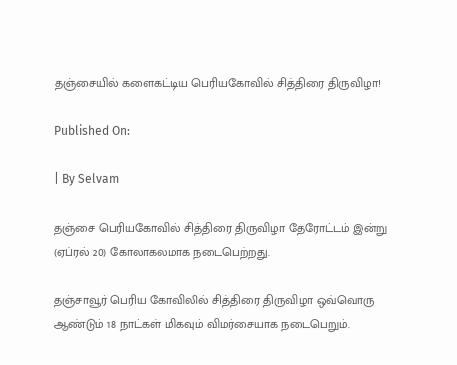தஞ்சையில் களைகட்டிய பெரியகோவில் சித்திரை திருவிழா!

Published On:

| By Selvam

தஞ்சை பெரியகோவில் சித்திரை திருவிழா தேரோட்டம் இன்று (ஏப்ரல் 20) கோலாகலமாக நடைபெற்றது.

தஞ்சாவூர் பெரிய கோவிலில் சித்திரை திருவிழா ஒவ்வொரு ஆண்டும் 18 நாட்கள் மிகவும் விமர்சையாக நடைபெறும்.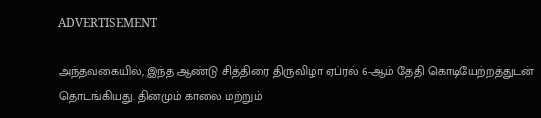ADVERTISEMENT

அந்தவகையில், இந்த ஆண்டு சித்திரை திருவிழா ஏப்ரல் 6-ஆம் தேதி கொடியேற்றத்துடன் தொடங்கியது. தினமும் காலை மற்றும்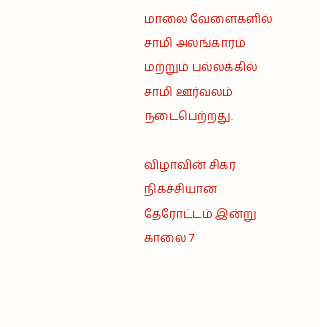மாலை வேளைகளில் சாமி அலங்காரம் மற்றும் பல்லக்கில் சாமி ஊர்வலம் நடைபெற்றது.

விழாவின் சிகர நிகச்சியான தேரோட்டம் இன்று காலை 7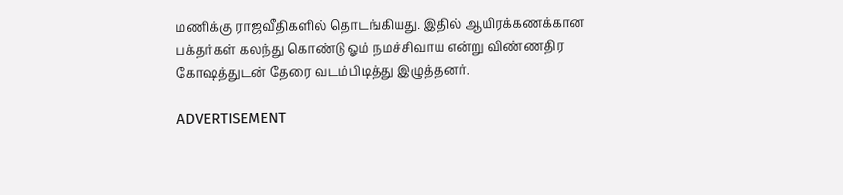மணிக்கு ராஜவீதிகளில் தொடங்கியது. இதில் ஆயிரக்கணக்கான பக்தர்கள் கலந்து கொண்டு ஓம் நமச்சிவாய என்று விண்ணதிர கோஷத்துடன் தேரை வடம்பிடித்து இழுத்தனர்.

ADVERTISEMENT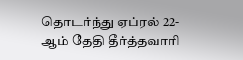தொடர்ந்து ஏப்ரல் 22-ஆம் தேதி தீர்த்தவாரி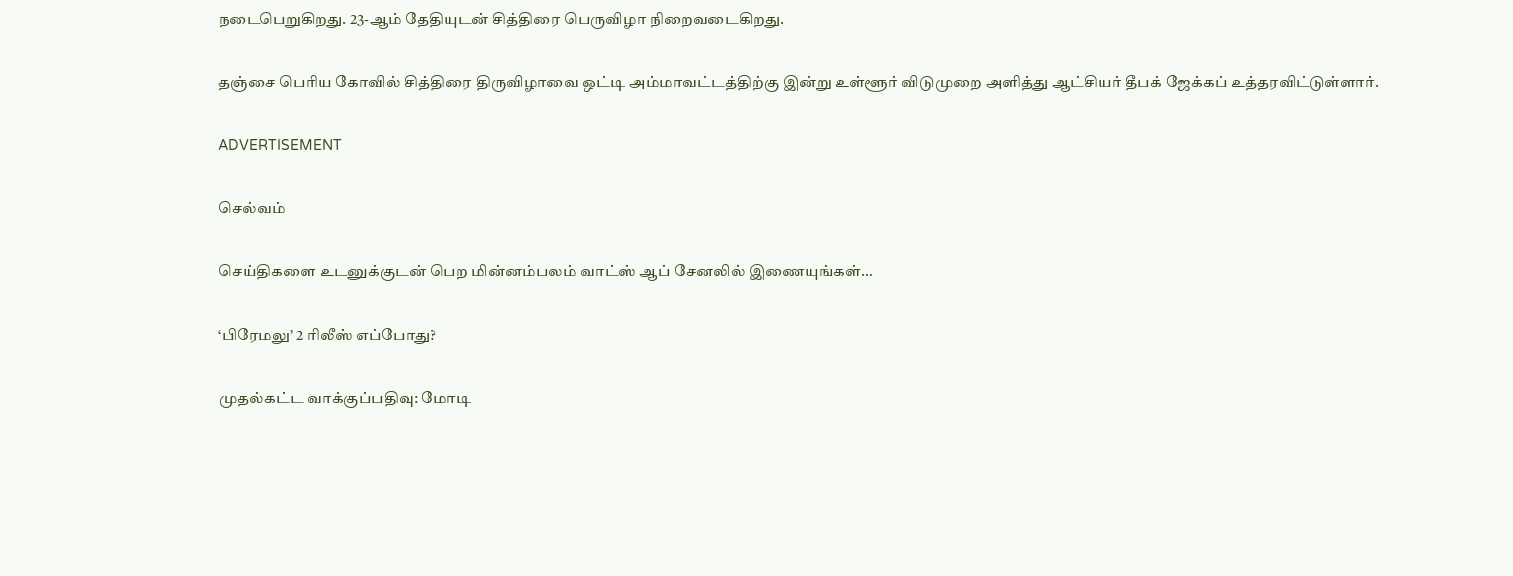நடைபெறுகிறது. 23-ஆம் தேதியுடன் சித்திரை பெருவிழா நிறைவடைகிறது.

தஞ்சை பெரிய கோவில் சித்திரை திருவிழாவை ஒட்டி அம்மாவட்டத்திற்கு இன்று உள்ளூர் விடுமுறை அளித்து ஆட்சியர் தீபக் ஜேக்கப் உத்தரவிட்டுள்ளார்.

ADVERTISEMENT

செல்வம்

செய்திகளை உடனுக்குடன் பெற மின்னம்பலம் வாட்ஸ் ஆப் சேனலில் இணையுங்கள்…

‘பிரேமலு’ 2 ரிலீஸ் எப்போது?

முதல்கட்ட வாக்குப்பதிவு: மோடி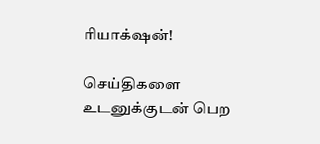ரியாக்‌ஷன்!

செய்திகளை உடனுக்குடன் பெற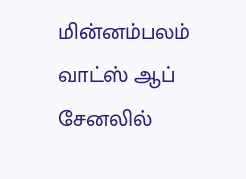மின்னம்பலம் வாட்ஸ் ஆப் சேனலில்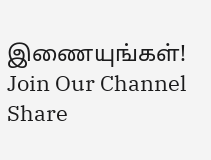இணையுங்கள்!
Join Our Channel
Share